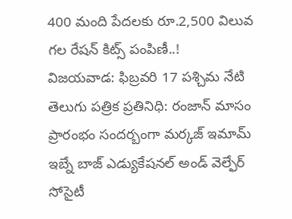400 మంది పేదలకు రూ.2,500 విలువ గల రేషన్ కిట్స్ పంపిణీ..!
విజయవాడ: ఫిబ్రవరి 17 పశ్చిమ నేటి తెలుగు పత్రిక ప్రతినిధి: రంజాన్ మాసం ప్రారంభం సందర్బంగా మర్కజ్ ఇమామ్ ఇబ్నే బాజ్ ఎడ్యుకేషనల్ అండ్ వెల్ఫేర్ సోసైటీ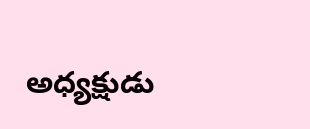అధ్యక్షుడు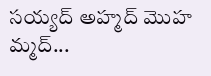సయ్యద్ అహ్మద్ మొహ మ్మద్...